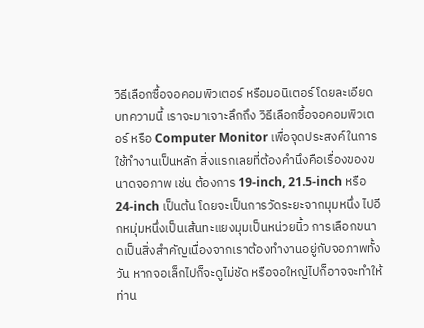วิธีเลือกซื้อจอคอมพิวเตอร์ หรือมอนิเตอร์ โดยละเอียด
บทความนี้ เราจะมาเจาะลึกถึง วิธีเลือกซื้อจอคอมพิวเตอร์ หรือ Computer Monitor เพื่อจุดประสงค์ในการใช้ทำงานเป็นหลัก สิ่งแรกเลยที่ต้องคำนึงคือเรื่องของขนาดจอภาพ เช่น ต้องการ 19-inch, 21.5-inch หรือ 24-inch เป็นต้น โดยจะเป็นการวัดระยะจากมุมหนึ่ง ไปอีกหมุ่มหนึ่งเป็นเส้นทะแยงมุมเป็นหน่วยนิ้ว การเลือกขนาดเป็นสิ่งสำคัญเนื่องจากเราต้องทำงานอยู่กับจอภาพทั้งวัน หากจอเล็กไปก็จะดูไม่ชัด หรือจอใหญ่ไปก็อาจจะทำให้ท่าน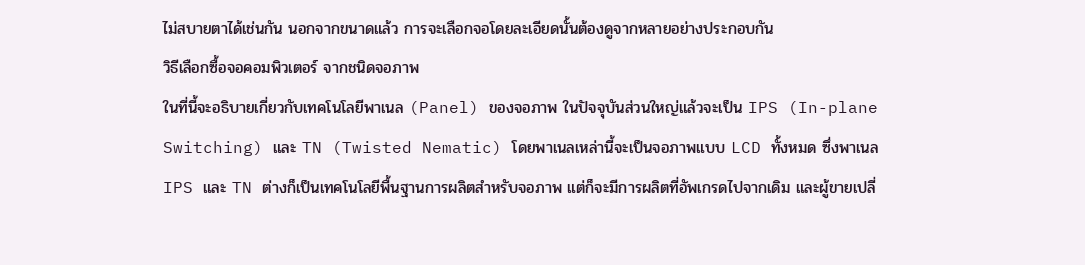ไม่สบายตาได้เช่นกัน นอกจากขนาดแล้ว การจะเลือกจอโดยละเอียดนั้นต้องดูจากหลายอย่างประกอบกัน
วิธีเลือกซื้อจอคอมพิวเตอร์ จากชนิดจอภาพ
ในที่นี้จะอธิบายเกี่ยวกับเทคโนโลยีพาเนล (Panel) ของจอภาพ ในปัจจุบันส่วนใหญ่แล้วจะเป็น IPS (In-plane Switching) และ TN (Twisted Nematic) โดยพาเนลเหล่านี้จะเป็นจอภาพแบบ LCD ทั้งหมด ซึ่งพาเนล IPS และ TN ต่างก็เป็นเทคโนโลยีพื้นฐานการผลิตสำหรับจอภาพ แต่ก็จะมีการผลิตที่อัพเกรดไปจากเดิม และผู้ขายเปลี่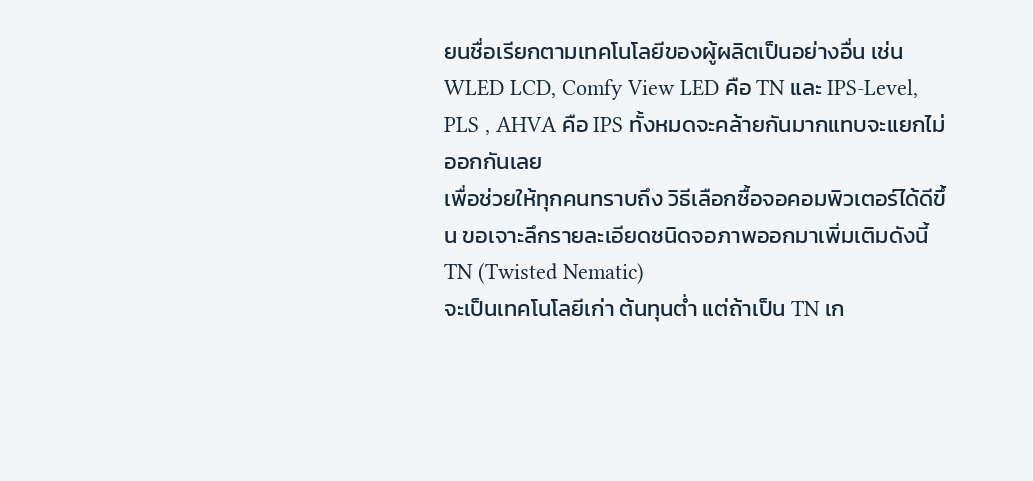ยนชื่อเรียกตามเทคโนโลยีของผู้ผลิตเป็นอย่างอื่น เช่น WLED LCD, Comfy View LED คือ TN และ IPS-Level, PLS , AHVA คือ IPS ทั้งหมดจะคล้ายกันมากแทบจะแยกไม่ออกกันเลย
เพื่อช่วยให้ทุกคนทราบถึง วิธีเลือกซื้อจอคอมพิวเตอร์ได้ดีขึ้น ขอเจาะลึกรายละเอียดชนิดจอภาพออกมาเพิ่มเติมดังนี้
TN (Twisted Nematic)
จะเป็นเทคโนโลยีเก่า ต้นทุนต่ำ แต่ถ้าเป็น TN เก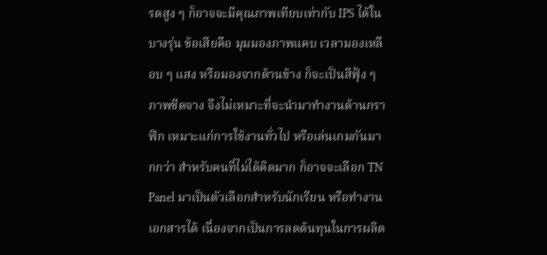รดสูง ๆ ก็อาจจะมีคุณภาพเทียบเท่ากับ IPS ได้ในบางรุ่น ข้อเสียคือ มุมมองภาพแคบ เวลามองเหลือบ ๆ แสง หรือมองจากด้านข้าง ก็จะเป็นสีฟุ้ง ๆ ภาพซีดจาง จึงไม่เหมาะที่จะนำมาทำงานด้านกราฟิก เหมาะแก่การใช้งานทั่วไป หรือเล่นเกมกันมากกว่า สำหรับคนที่ไม่ได้คิดมาก ก็อาจจะเลือก TN Panel มาเป็นตัวเลือกสำหรับนักเรียน หรือทำงานเอกสารได้ เนื่องจากเป็นการลดต้นทุนในการผลิต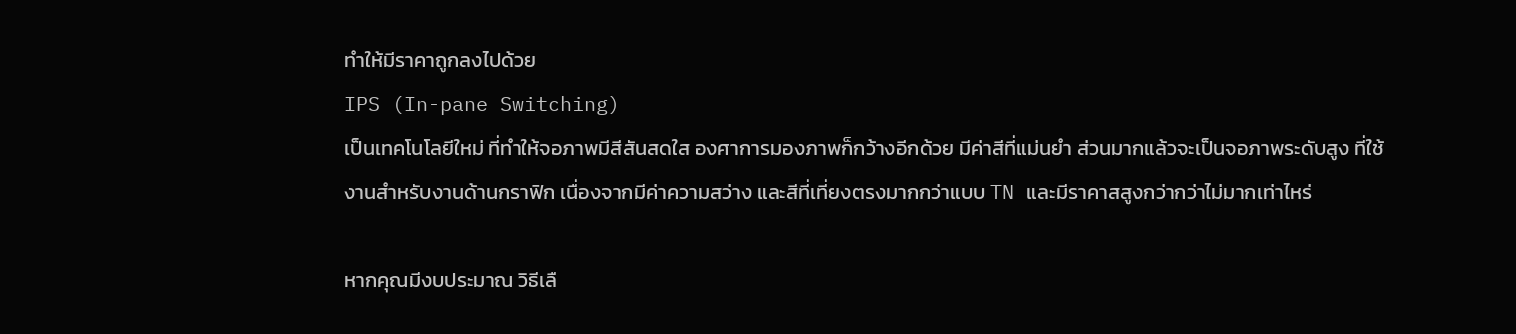ทำให้มีราคาถูกลงไปด้วย
IPS (In-pane Switching)
เป็นเทคโนโลยีใหม่ ที่ทำให้จอภาพมีสีสันสดใส องศาการมองภาพก็กว้างอีกด้วย มีค่าสีที่แม่นยำ ส่วนมากแล้วจะเป็นจอภาพระดับสูง ที่ใช้งานสำหรับงานด้านกราฟิก เนื่องจากมีค่าความสว่าง และสีที่เที่ยงตรงมากกว่าแบบ TN และมีราคาสสูงกว่ากว่าไม่มากเท่าไหร่

หากคุณมีงบประมาณ วิธีเลื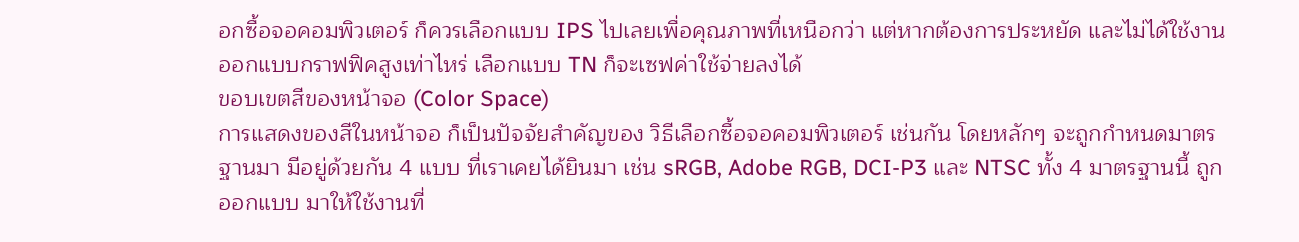อกซื้อจอคอมพิวเตอร์ ก็ควรเลือกแบบ IPS ไปเลยเพื่อคุณภาพที่เหนือกว่า แต่หากต้องการประหยัด และไม่ได้ใช้งานออกแบบกราฟฟิคสูงเท่าไหร่ เลือกแบบ TN ก็จะเซฟค่าใช้จ่ายลงได้
ขอบเขตสีของหน้าจอ (Color Space)
การแสดงของสีในหน้าจอ ก็เป็นปัจจัยสำคัญของ วิธีเลือกซื้อจอคอมพิวเตอร์ เช่นกัน โดยหลักๆ จะถูกกำหนดมาตรฐานมา มีอยู่ด้วยกัน 4 แบบ ที่เราเคยได้ยินมา เช่น sRGB, Adobe RGB, DCI-P3 และ NTSC ทั้ง 4 มาตรฐานนี้ ถูกออกแบบ มาให้ใช้งานที่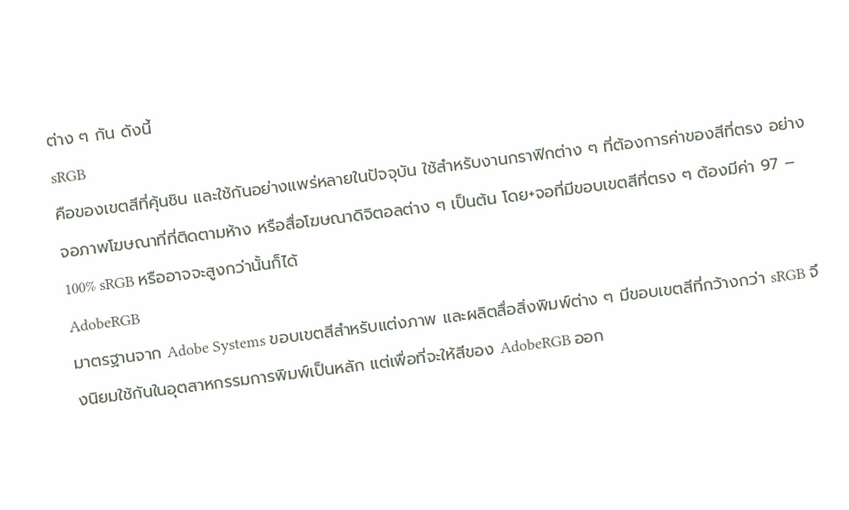ต่าง ๆ กัน ดังนี้
sRGB
คือของเขตสีที่คุ้นชิน และใช้กันอย่างแพร่หลายในปัจจุบัน ใช้สำหรับงานกราฟิกต่าง ๆ ที่ต้องการค่าของสีที่ตรง อย่าง จอภาพโฆษณาที่ที่ติดตามห้าง หรือสื่อโฆษณาดิจิตอลต่าง ๆ เป็นต้น โดย+จอที่มีขอบเขตสีที่ตรง ๆ ต้องมีค่า 97 – 100% sRGB หรืออาจจะสูงกว่านั้นก็ได้
AdobeRGB
มาตรฐานจาก Adobe Systems ขอบเขตสีสำหรับแต่งภาพ และผลิตสื่อสิ่งพิมพ์ต่าง ๆ มีขอบเขตสีที่กว้างกว่า sRGB จึงนิยมใช้กันในอุตสาหกรรมการพิมพ์เป็นหลัก แต่เพื่อที่จะให้สีของ AdobeRGB ออก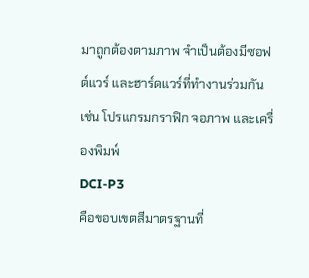มาถูกต้องตามภาพ จำเป็นต้องมีซอฟต์แวร์ และฮาร์ดแวร์ที่ทำงานร่วมกัน เช่น โปรแกรมกราฟิก จอภาพ และเครื่องพิมพ์
DCI-P3
คือขอบเขตสีมาตรฐานที่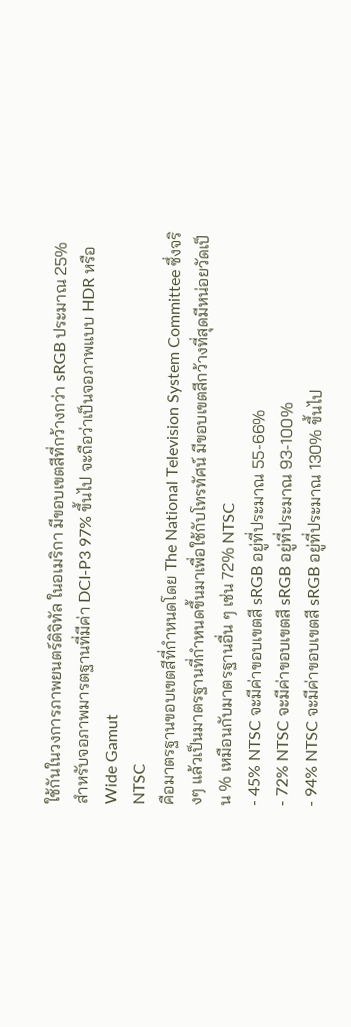ใช้กันในวงการภาพยนตร์ดิจิทัล ในอเมริกา มีขอบเขตสีที่กว้างกว่า sRGB ประมาณ 25% สำหรับจอภาพมารตฐานที่มีค่า DCI-P3 97% ขึ้นไป จะถือว่าเป็นจอภาพแบบ HDR หรือ Wide Gamut
NTSC
คือมาตรฐานขอบเขตสีที่กำหนดโดย The National Television System Committee ซึ่งจริงๆ แล้วเป็นมาตรฐานที่กำหนดขึ้นมาเพื่อใช้กับโทรทัศน์ มีขอบเขตสีกว้างที่สุดมีหน่อยวัดเป็น % เหมือนกับมาตรฐานอื่น ๆ เช่น 72% NTSC
- 45% NTSC จะมีค่าขอบเขตสี sRGB อยู่ที่ประมาณ 55-66%
- 72% NTSC จะมีค่าขอบเขตสี sRGB อยู่ที่ประมาณ 93-100%
- 94% NTSC จะมีค่าขอบเขตสี sRGB อยู่ที่ประมาณ 130% ขึ้นไป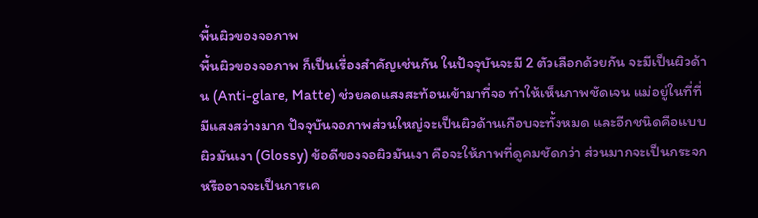พื้นผิวของจอภาพ
พื้นผิวของจอภาพ ก็เป็นเรื่องสำคัญเช่นกัน ในปัจจุบันจะมี 2 ตัวเลือกด้วยกัน จะมีเป็นผิวด้าน (Anti-glare, Matte) ช่วยลดแสงสะท้อนเข้ามาที่จอ ทำให้เห็นภาพชัดเจน แม่อยู่ในที่ที่มีแสงสว่างมาก ปัจจุบันจอภาพส่วนใหญ่จะเป็นผิวด้านเกือบจะทั้งหมด และอีกชนิดคือแบบ ผิวมันเงา (Glossy) ข้อดีของจอผิวมันเงา คือจะให้ภาพที่ดูคมชัดกว่า ส่วนมากจะเป็นกระจก หรืออาจจะเป็นการเค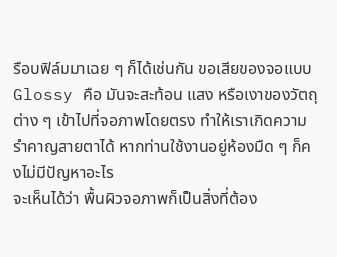รือบฟิล์มมาเฉย ๆ ก็ได้เช่นกัน ขอเสียของจอแบบ Glossy คือ มันจะสะท้อน แสง หรือเงาของวัตถุต่าง ๆ เข้าไปที่จอภาพโดยตรง ทำให้เราเกิดความรำคาญสายตาได้ หากท่านใช้งานอยู่ห้องมืด ๆ ก็คงไม่มีปัญหาอะไร
จะเห็นได้ว่า พื้นผิวจอภาพก็เป็นสิ่งที่ต้อง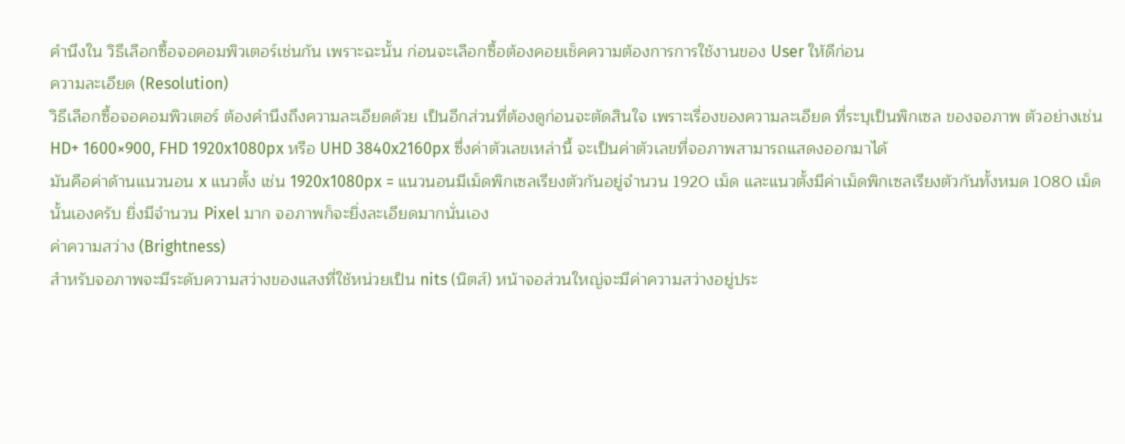คำนึงใน วิธีเลือกซื้อจอคอมพิวเตอร์เช่นกัน เพราะฉะนั้น ก่อนจะเลือกซื้อต้องคอยเช็คความต้องการการใช้งานของ User ให้ดีก่อน
ความละเอียด (Resolution)
วิธีเลือกซื้อจอคอมพิวเตอร์ ต้องคำนึงถึงความละเอียดด้วย เป็นอีกส่วนที่ต้องดูก่อนจะตัดสินใจ เพราะเรื่องของความละเอียด ที่ระบุเป็นพิกเซล ของจอภาพ ตัวอย่างเช่น HD+ 1600×900, FHD 1920x1080px หรือ UHD 3840x2160px ซึ่งค่าตัวเลขเหล่านี้ จะเป็นค่าตัวเลขที่จอภาพสามารถแสดงออกมาได้
มันคือค่าด้านแนวนอน x แนวตั้ง เช่น 1920x1080px = แนวนอนมีเม็ดพิกเซลเรียงตัวกันอยู่จำนวน 1920 เม็ด และแนวตั้งมีค่าเม็ดพิกเซลเรียงตัวกันทั้งหมด 1080 เม็ด นั้นเองครับ ยิ่งมีจำนวน Pixel มาก จอภาพก็จะยิ่งละเอียดมากนั่นเอง
ค่าความสว่าง (Brightness)
สำหรับจอภาพจะมีระดับความสว่างของแสงที่ใช้หน่วยเป็น nits (นิตส์) หน้าจอส่วนใหญ่จะมีค่าความสว่างอยู่ประ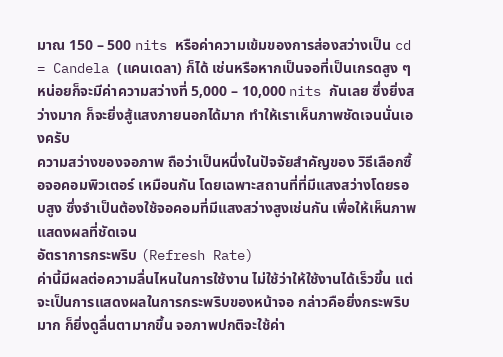มาณ 150 – 500 nits หรือค่าความเข้มของการส่องสว่างเป็น cd = Candela (แคนเดลา) ก็ได้ เช่นหรือหากเป็นจอที่เป็นเกรดสูง ๆ หน่อยก็จะมีค่าความสว่างที่ 5,000 – 10,000 nits กันเลย ซึ่งยิ่งสว่างมาก ก็จะยิ่งสู้แสงภายนอกได้มาก ทำให้เราเห็นภาพชัดเจนนั่นเองครับ
ความสว่างของจอภาพ ถือว่าเป็นหนึ่งในปัจจัยสำคัญของ วิธีเลือกซื้อจอคอมพิวเตอร์ เหมือนกัน โดยเฉพาะสถานที่ที่มีแสงสว่างโดยรอบสูง ซึ่งจำเป็นต้องใช้จอคอมที่มีแสงสว่างสูงเช่นกัน เพื่อให้เห็นภาพแสดงผลที่ชัดเจน
อัตราการกระพริบ (Refresh Rate)
ค่านี้มีผลต่อความลื่นไหนในการใช้งาน ไม่ใช้ว่าให้ใช้งานได้เร็วขึ้น แต่จะเป็นการแสดงผลในการกระพริบของหน้าจอ กล่าวคือยิ่งกระพริบมาก ก็ยิ่งดูลื่นตามากขึ้น จอภาพปกติจะใช้ค่า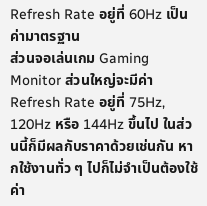Refresh Rate อยู่ที่ 60Hz เป็นค่ามาตรฐาน
ส่วนจอเล่นเกม Gaming Monitor ส่วนใหญ่จะมีค่า Refresh Rate อยู่ที่ 75Hz, 120Hz หรือ 144Hz ขึ้นไป ในส่วนนี้ก็มีผลกับราคาด้วยเช่นกัน หากใช้งานทั่ว ๆ ไปก็ไม่จำเป็นต้องใช้ค่า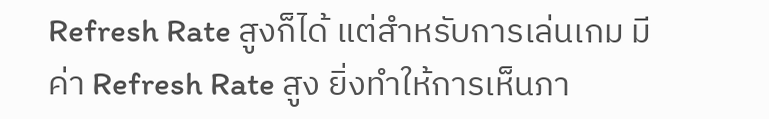Refresh Rate สูงก็ได้ แต่สำหรับการเล่นเกม มีค่า Refresh Rate สูง ยิ่งทำให้การเห็นภา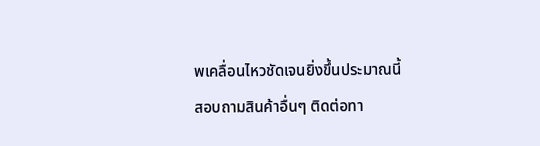พเคลื่อนไหวชัดเจนยิ่งขึ้นประมาณนี้
สอบถามสินค้าอื่นๆ ติดต่อทา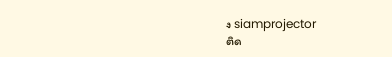ง siamprojector
ติด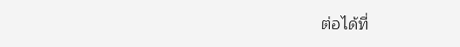ต่อได้ที่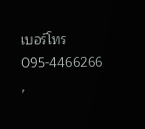เบอร์โทร 095-4466266 ,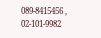089-8415456 , 02-101-9982